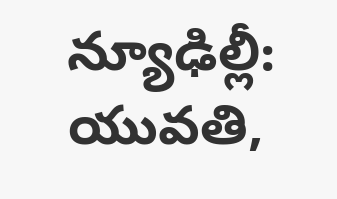న్యూఢిల్లీ: యువతి,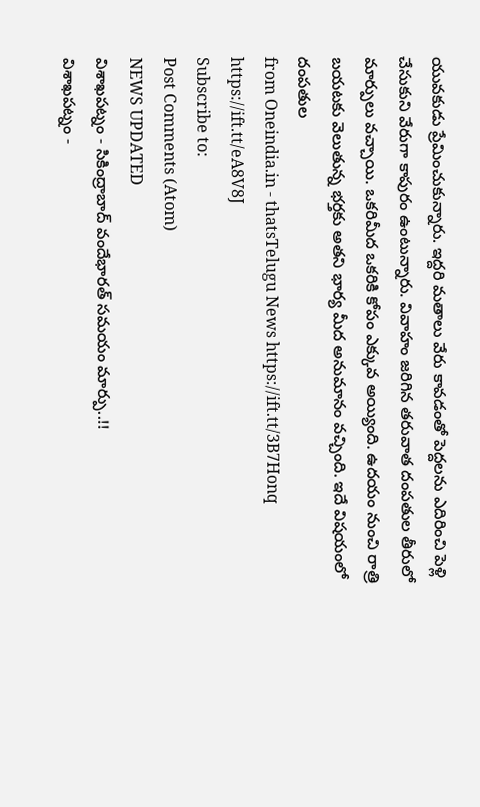యువకుడు ప్రేమించుకున్నారు. ఇద్దరి మతాలు వేరు కావడంతో పెద్దలను ఎదిరించి పెళ్లి చేసుకుని వేరుగా కాపురం ఉంటున్నారు. వివాహం జరిగిన తరువాత దంపతుల తీరులో మార్పులు వచ్చాయి. ఒకరిమీద ఒకరికి కోపం ఎక్కువ అయ్యింది. ఉదయం నుంచి రాత్రి బయటకు వెలుతున్న భర్తకు అతని భార్య మీద అనుమానం వచ్చింది. ఇదే విషయంలో దంపతుల
from Oneindia.in - thatsTelugu News https://ift.tt/3B7Honq
https://ift.tt/eA8V8J
Subscribe to:
Post Comments (Atom)
NEWS UPDATED
విశాఖపట్నం - సికింద్రాబాద్ వందేభారత్ సమయం మార్పు..!!
విశాఖపట్నం -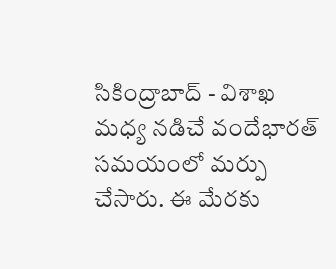సికింద్రాబాద్ - విశాఖ మధ్య నడిచే వందేభారత్ సమయంలో మర్పు చేసారు. ఈ మేరకు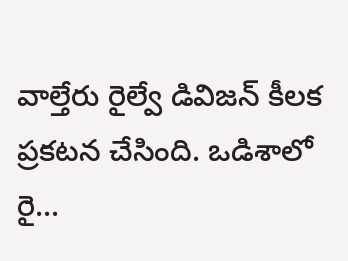వాల్తేరు రైల్వే డివిజన్ కీలక ప్రకటన చేసింది. ఒడిశాలో రై...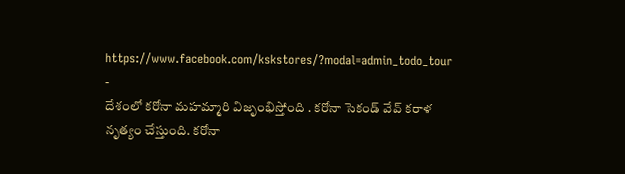https://www.facebook.com/kskstores/?modal=admin_todo_tour
-
దేశంలో కరోనా మహమ్మారి విజృంభిస్తోంది . కరోనా సెకండ్ వేవ్ కరాళ నృత్యం చేస్తుంది. కరోనా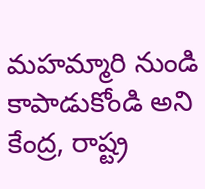మహమ్మారి నుండి కాపాడుకోండి అని కేంద్ర, రాష్ట్ర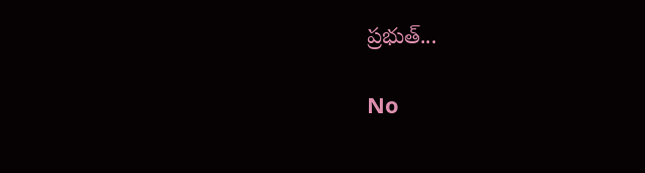ప్రభుత్...

No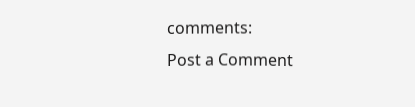comments:
Post a Comment